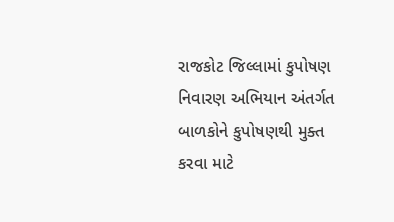રાજકોટ જિલ્લામાં કુપોષણ નિવારણ અભિયાન અંતર્ગત બાળકોને કુપોષણથી મુક્ત કરવા માટે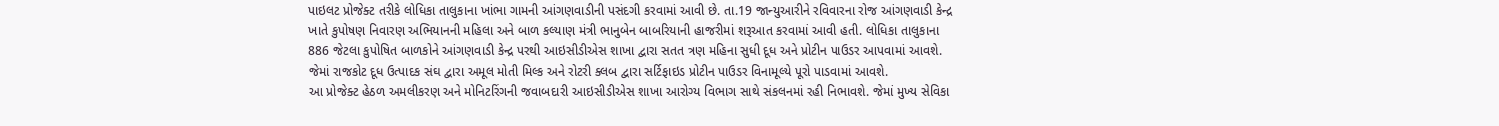પાઇલટ પ્રોજેક્ટ તરીકે લોધિકા તાલુકાના ખાંભા ગામની આંગણવાડીની પસંદગી કરવામાં આવી છે. તા.19 જાન્યુઆરીને રવિવારના રોજ આંગણવાડી કેન્દ્ર ખાતે કુપોષણ નિવારણ અભિયાનની મહિલા અને બાળ કલ્યાણ મંત્રી ભાનુબેન બાબરિયાની હાજરીમાં શરૂઆત કરવામાં આવી હતી. લોધિકા તાલુકાના 886 જેટલા કુપોષિત બાળકોને આંગણવાડી કેન્દ્ર પરથી આઇસીડીએસ શાખા દ્વારા સતત ત્રણ મહિના સુધી દૂધ અને પ્રોટીન પાઉડર આપવામાં આવશે. જેમાં રાજકોટ દૂધ ઉત્પાદક સંઘ દ્વારા અમૂલ મોતી મિલ્ક અને રોટરી ક્લબ દ્વારા સર્ટિફાઇડ પ્રોટીન પાઉડર વિનામૂલ્યે પૂરો પાડવામાં આવશે.
આ પ્રોજેક્ટ હેઠળ અમલીકરણ અને મોનિટરિંગની જવાબદારી આઇસીડીએસ શાખા આરોગ્ય વિભાગ સાથે સંકલનમાં રહી નિભાવશે. જેમાં મુખ્ય સેવિકા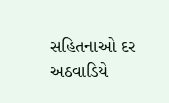સહિતનાઓ દર અઠવાડિયે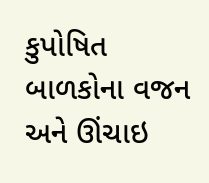કુપોષિત બાળકોના વજન અને ઊંચાઇ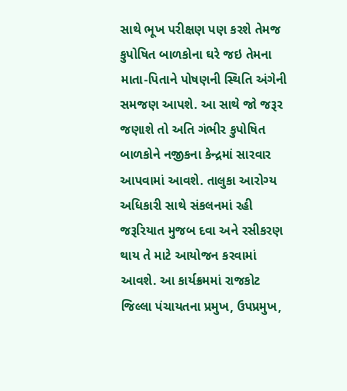સાથે ભૂખ પરીક્ષણ પણ કરશે તેમજ કુપોષિત બાળકોના ઘરે જઇ તેમના માતા-પિતાને પોષણની સ્થિતિ અંગેની સમજણ આપશે. આ સાથે જો જરૂર જણાશે તો અતિ ગંભીર કુપોષિત બાળકોને નજીકના કેન્દ્રમાં સારવાર આપવામાં આવશે. તાલુકા આરોગ્ય અધિકારી સાથે સંકલનમાં રહી જરૂરિયાત મુજબ દવા અને રસીકરણ થાય તે માટે આયોજન કરવામાં આવશે. આ કાર્યક્રમમાં રાજકોટ જિલ્લા પંચાયતના પ્રમુખ, ઉપપ્રમુખ,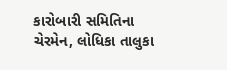કારોબારી સમિતિના ચેરમેન, લોધિકા તાલુકા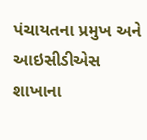પંચાયતના પ્રમુખ અને આઇસીડીએસ શાખાના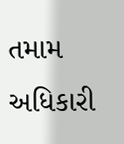તમામ અધિકારી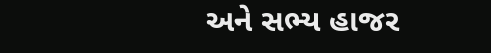અને સભ્ય હાજર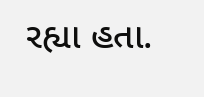રહ્યા હતા.